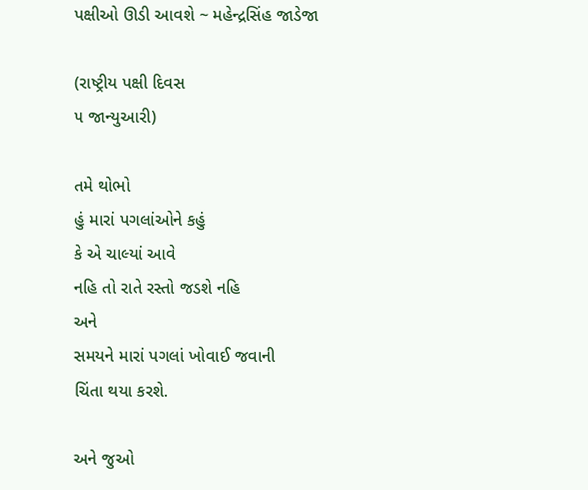પક્ષીઓ ઊડી આવશે ~ મહેન્દ્રસિંહ જાડેજા

(રાષ્ટ્રીય પક્ષી દિવસ
૫ જાન્યુઆરી)

તમે થોભો
હું મારાં પગલાંઓને કહું
કે એ ચાલ્યાં આવે
નહિ તો રાતે રસ્તો જડશે નહિ
અને
સમયને મારાં પગલાં ખોવાઈ જવાની
ચિંતા થયા કરશે.

અને જુઓ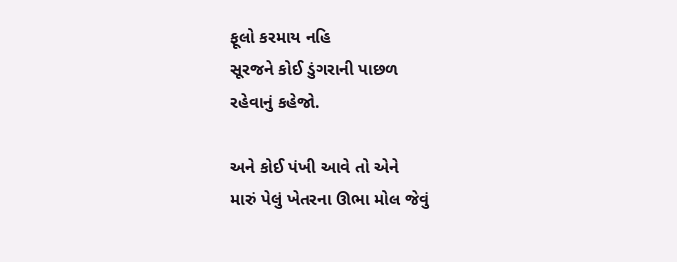ફૂલો કરમાય નહિ
સૂરજને કોઈ ડુંગરાની પાછળ
રહેવાનું કહેજો.

અને કોઈ પંખી આવે તો એને
મારું પેલું ખેતરના ઊભા મોલ જેવું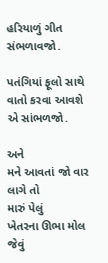હરિયાળું ગીત સંભળાવજો.

પતંગિયાં ફૂલો સાથે
વાતો કરવા આવશે
એ સાંભળજો.

અને
મને આવતાં જો વાર લાગે તો
મારું પેલું
ખેતરના ઊભા મોલ જેવું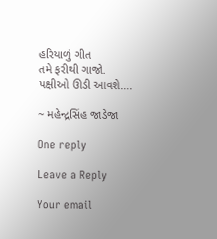હરિયાળું ગીત
તમે ફરીથી ગાજો.
પક્ષીઓ ઊડી આવશે….

~ મહેન્દ્રસિંહ જાડેજા

One reply

Leave a Reply

Your email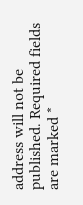address will not be published. Required fields are marked *